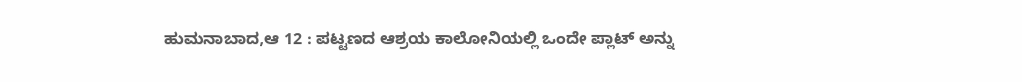ಹುಮನಾಬಾದ,ಆ 12 : ಪಟ್ಟಣದ ಆಶ್ರಯ ಕಾಲೋನಿಯಲ್ಲಿ ಒಂದೇ ಪ್ಲಾಟ್ ಅನ್ನು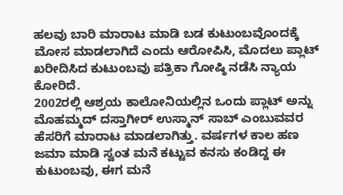ಹಲವು ಬಾರಿ ಮಾರಾಟ ಮಾಡಿ ಬಡ ಕುಟುಂಬವೊಂದಕ್ಕೆ ಮೋಸ ಮಾಡಲಾಗಿದೆ ಎಂದು ಆರೋಪಿಸಿ, ಮೊದಲು ಪ್ಲಾಟ್ ಖರೀದಿಸಿದ ಕುಟುಂಬವು ಪತ್ರಿಕಾ ಗೋಷ್ಠಿ ನಡೆಸಿ ನ್ಯಾಯ ಕೋರಿದೆ.
2002ರಲ್ಲಿ ಆಶ್ರಯ ಕಾಲೋನಿಯಲ್ಲಿನ ಒಂದು ಪ್ಲಾಟ್ ಅನ್ನು ಮೊಹಮ್ಮದ್ ದಸ್ತಾಗೀರ್ ಉಸ್ಮಾನ್ ಸಾಬ್ ಎಂಬುವವರ ಹೆಸರಿಗೆ ಮಾರಾಟ ಮಾಡಲಾಗಿತ್ತು. ವರ್ಷಗಳ ಕಾಲ ಹಣ ಜಮಾ ಮಾಡಿ ಸ್ವಂತ ಮನೆ ಕಟ್ಟುವ ಕನಸು ಕಂಡಿದ್ದ ಈ ಕುಟುಂಬವು, ಈಗ ಮನೆ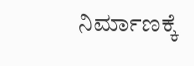ನಿರ್ಮಾಣಕ್ಕೆ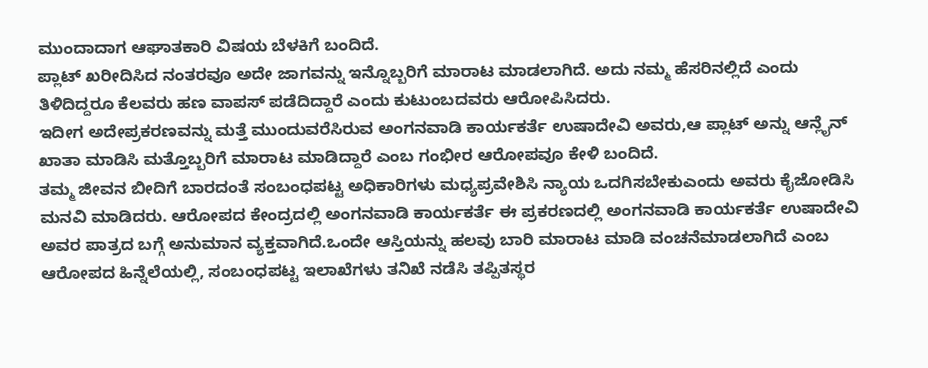ಮುಂದಾದಾಗ ಆಘಾತಕಾರಿ ವಿಷಯ ಬೆಳಕಿಗೆ ಬಂದಿದೆ.
ಪ್ಲಾಟ್ ಖರೀದಿಸಿದ ನಂತರವೂ ಅದೇ ಜಾಗವನ್ನು ಇನ್ನೊಬ್ಬರಿಗೆ ಮಾರಾಟ ಮಾಡಲಾಗಿದೆ. ಅದು ನಮ್ಮ ಹೆಸರಿನಲ್ಲಿದೆ ಎಂದು ತಿಳಿದಿದ್ದರೂ ಕೆಲವರು ಹಣ ವಾಪಸ್ ಪಡೆದಿದ್ದಾರೆ ಎಂದು ಕುಟುಂಬದವರು ಆರೋಪಿಸಿದರು.
ಇದೀಗ ಅದೇಪ್ರಕರಣವನ್ನು ಮತ್ತೆ ಮುಂದುವರೆಸಿರುವ ಅಂಗನವಾಡಿ ಕಾರ್ಯಕರ್ತೆ ಉಷಾದೇವಿ ಅವರು,ಆ ಪ್ಲಾಟ್ ಅನ್ನು ಆನ್ಲೈನ್ ಖಾತಾ ಮಾಡಿಸಿ ಮತ್ತೊಬ್ಬರಿಗೆ ಮಾರಾಟ ಮಾಡಿದ್ದಾರೆ ಎಂಬ ಗಂಭೀರ ಆರೋಪವೂ ಕೇಳಿ ಬಂದಿದೆ.
ತಮ್ಮ ಜೀವನ ಬೀದಿಗೆ ಬಾರದಂತೆ ಸಂಬಂಧಪಟ್ಟ ಅಧಿಕಾರಿಗಳು ಮಧ್ಯಪ್ರವೇಶಿಸಿ ನ್ಯಾಯ ಒದಗಿಸಬೇಕುಎಂದು ಅವರು ಕೈಜೋಡಿಸಿ ಮನವಿ ಮಾಡಿದರು. ಆರೋಪದ ಕೇಂದ್ರದಲ್ಲಿ ಅಂಗನವಾಡಿ ಕಾರ್ಯಕರ್ತೆ ಈ ಪ್ರಕರಣದಲ್ಲಿ ಅಂಗನವಾಡಿ ಕಾರ್ಯಕರ್ತೆ ಉಷಾದೇವಿ ಅವರ ಪಾತ್ರದ ಬಗ್ಗೆ ಅನುಮಾನ ವ್ಯಕ್ತವಾಗಿದೆ.ಒಂದೇ ಆಸ್ತಿಯನ್ನು ಹಲವು ಬಾರಿ ಮಾರಾಟ ಮಾಡಿ ವಂಚನೆಮಾಡಲಾಗಿದೆ ಎಂಬ ಆರೋಪದ ಹಿನ್ನೆಲೆಯಲ್ಲಿ, ಸಂಬಂಧಪಟ್ಟ ಇಲಾಖೆಗಳು ತನಿಖೆ ನಡೆಸಿ ತಪ್ಪಿತಸ್ಥರ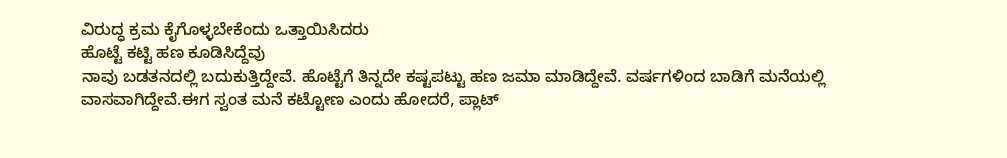ವಿರುದ್ಧ ಕ್ರಮ ಕೈಗೊಳ್ಳಬೇಕೆಂದು ಒತ್ತಾಯಿಸಿದರು
ಹೊಟ್ಟೆ ಕಟ್ಟಿ ಹಣ ಕೂಡಿಸಿದ್ದೆವು
ನಾವು ಬಡತನದಲ್ಲಿ ಬದುಕುತ್ತಿದ್ದೇವೆ. ಹೊಟ್ಟೆಗೆ ತಿನ್ನದೇ ಕಷ್ಟಪಟ್ಟು ಹಣ ಜಮಾ ಮಾಡಿದ್ದೇವೆ. ವರ್ಷಗಳಿಂದ ಬಾಡಿಗೆ ಮನೆಯಲ್ಲಿ ವಾಸವಾಗಿದ್ದೇವೆ.ಈಗ ಸ್ವಂತ ಮನೆ ಕಟ್ಟೋಣ ಎಂದು ಹೋದರೆ, ಪ್ಲಾಟ್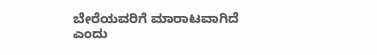ಬೇರೆಯವರಿಗೆ ಮಾರಾಟವಾಗಿದೆ ಎಂದು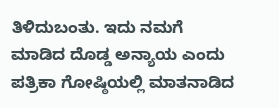ತಿಳಿದುಬಂತು. ಇದು ನಮಗೆ ಮಾಡಿದ ದೊಡ್ಡ ಅನ್ಯಾಯ ಎಂದು ಪತ್ರಿಕಾ ಗೋಷ್ಠಿಯಲ್ಲಿ ಮಾತನಾಡಿದ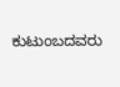ಕುಟುಂಬದವರು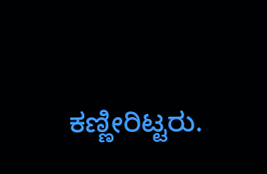ಕಣ್ಣೀರಿಟ್ಟರು.